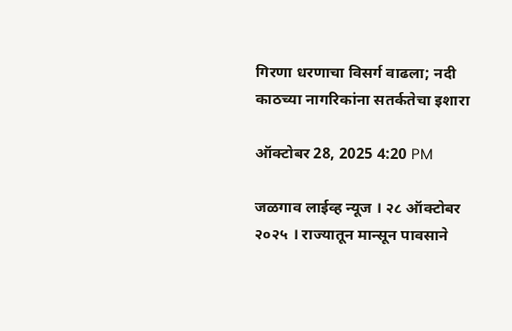गिरणा धरणाचा विसर्ग वाढला; नदी काठच्या नागरिकांना सतर्कतेचा इशारा

ऑक्टोबर 28, 2025 4:20 PM

जळगाव लाईव्ह न्यूज । २८ ऑक्टोबर २०२५ । राज्यातून मान्सून पावसाने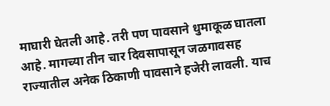माघारी घेतली आहे. तरी पण पावसाने धुमाकूळ घातला आहे. मागच्या तीन चार दिवसापासून जळगावसह राज्यातील अनेक ठिकाणी पावसाने हजेरी लावली. याच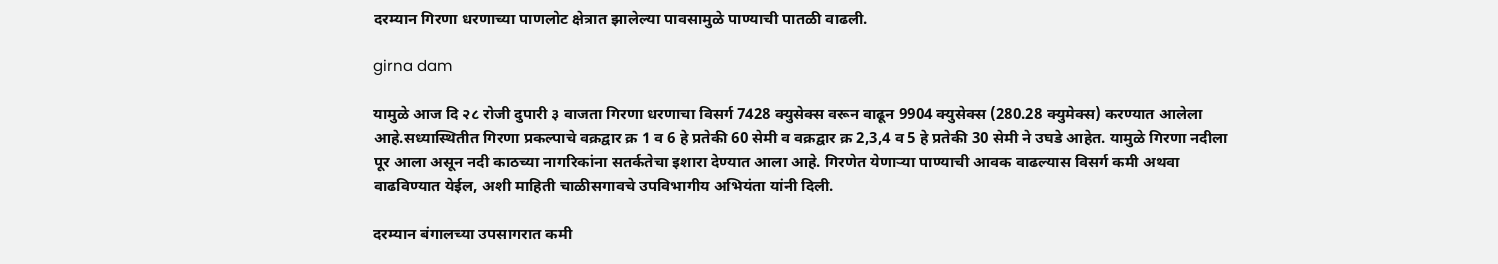दरम्यान गिरणा धरणाच्या पाणलोट क्षेत्रात झालेल्या पावसामुळे पाण्याची पातळी वाढली.

girna dam

यामुळे आज दि २८ रोजी दुपारी ३ वाजता गिरणा धरणाचा विसर्ग 7428 क्युसेक्स वरून वाढून 9904 क्युसेक्स (280.28 क्युमेक्स) करण्यात आलेला आहे.सध्यास्थितीत गिरणा प्रकल्पाचे वक्रद्वार क्र 1 व 6 हे प्रतेकी 60 सेमी व वक्रद्वार क्र 2,3,4 व 5 हे प्रतेकी 30 सेमी ने उघडे आहेत. यामुळे गिरणा नदीला पूर आला असून नदी काठच्या नागरिकांना सतर्कतेचा इशारा देण्यात आला आहे. गिरणेत येणाऱ्या पाण्याची आवक वाढल्यास विसर्ग कमी अथवा वाढविण्यात येईल, अशी माहिती चाळीसगावचे उपविभागीय अभियंता यांनी दिली.

दरम्यान बंगालच्या उपसागरात कमी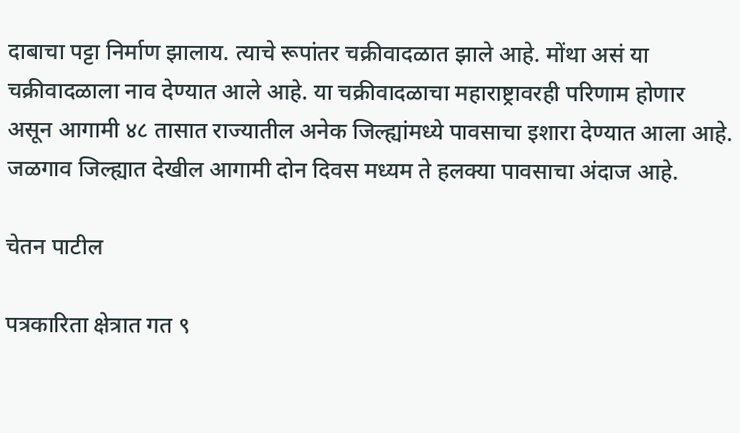दाबाचा पट्टा निर्माण झालाय. त्याचे रूपांतर चक्रीवादळात झाले आहे. मोंथा असं या चक्रीवादळाला नाव देण्यात आले आहे. या चक्रीवादळाचा महाराष्ट्रावरही परिणाम होणार असून आगामी ४८ तासात राज्यातील अनेक जिल्ह्यांमध्ये पावसाचा इशारा देण्यात आला आहे. जळगाव जिल्ह्यात देखील आगामी दोन दिवस मध्यम ते हलक्या पावसाचा अंदाज आहे.

चेतन पाटील

पत्रकारिता क्षेत्रात गत ९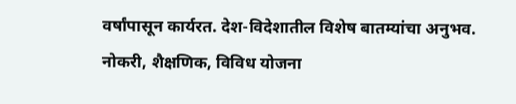वर्षांपासून कार्यरत. देश-विदेशातील विशेष बातम्यांचा अनुभव. नोकरी, शैक्षणिक, विविध योजना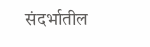संदर्भातील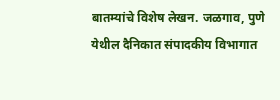बातम्यांचे विशेष लेखन. जळगाव, पुणे येथील दैनिकात संपादकीय विभागात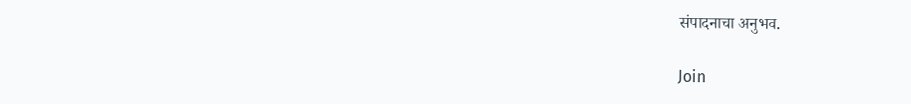संपादनाचा अनुभव.

Join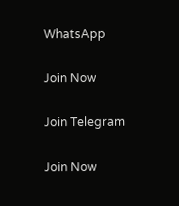WhatsApp

Join Now

Join Telegram

Join Now